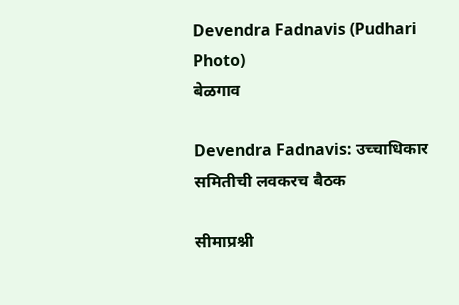Devendra Fadnavis (Pudhari Photo)
बेळगाव

Devendra Fadnavis: उच्चाधिकार समितीची लवकरच बैठक

सीमाप्रश्नी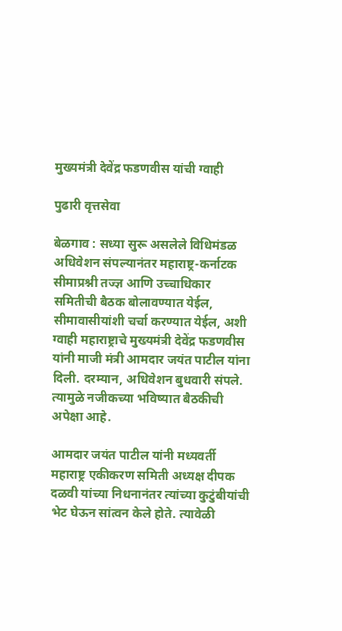मुख्यमंत्री देवेंद्र फडणवीस यांची ग्वाही

पुढारी वृत्तसेवा

बेळगाव : सध्या सुरू असलेले विधिमंडळ अधिवेशन संपल्यानंतर महाराष्ट्र-कर्नाटक सीमाप्रश्नी तज्ज्ञ आणि उच्चाधिकार समितीची बैठक बोलावण्यात येईल, सीमावासीयांशी चर्चा करण्यात येईल, अशी ग्वाही महाराष्ट्राचे मुख्यमंत्री देवेंद्र फडणवीस यांनी माजी मंत्री आमदार जयंत पाटील यांना दिली. दरम्यान, अधिवेशन बुधवारी संपले. त्यामुळे नजीकच्या भविष्यात बैठकीची अपेक्षा आहे.

आमदार जयंत पाटील यांनी मध्यवर्ती महाराष्ट्र एकीकरण समिती अध्यक्ष दीपक दळवी यांच्या निधनानंतर त्यांच्या कुटुंबीयांची भेट घेऊन सांत्वन केले होते. त्यावेळी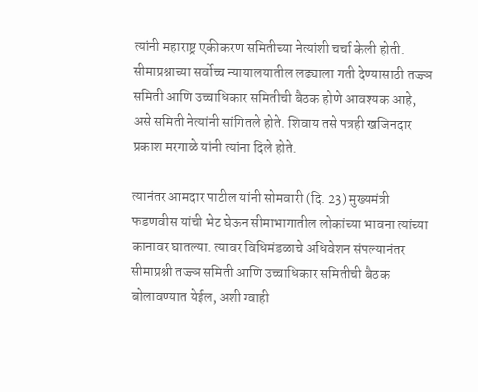त्यांनी महाराष्ट्र एकीकरण समितीच्या नेत्यांशी चर्चा केली होती. सीमाप्रश्नाच्या सर्वोच्च न्यायालयातील लढ्याला गती देण्यासाठी तज्ज्ञ समिती आणि उच्चाधिकार समितीची बैठक होणे आवश्यक आहे, असे समिती नेत्यांनी सांगितले होते. शिवाय तसे पत्रही खजिनदार प्रकाश मरगाळे यांनी त्यांना दिले होते.

त्यानंतर आमदार पाटील यांनी सोमवारी (दि. 23) मुख्यमंत्री फडणवीस यांची भेट घेऊन सीमाभागातील लोकांच्या भावना त्यांच्या कानावर घातल्या. त्यावर विधिमंडळाचे अधिवेशन संपल्यानंतर सीमाप्रश्नी तज्ज्ञ समिती आणि उच्चाधिकार समितीची बैठक बोलावण्यात येईल, अशी ग्वाही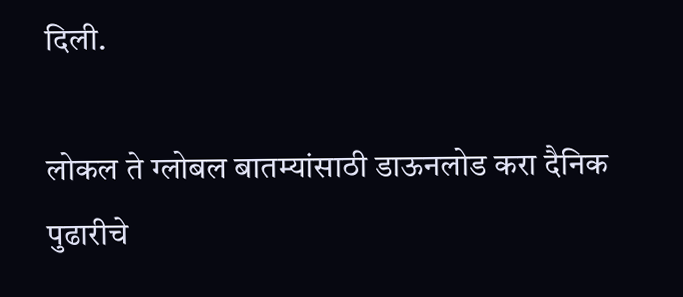दिली.

लोकल ते ग्लोबल बातम्यांसाठी डाऊनलोड करा दैनिक पुढारीचे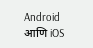Android आणि iOS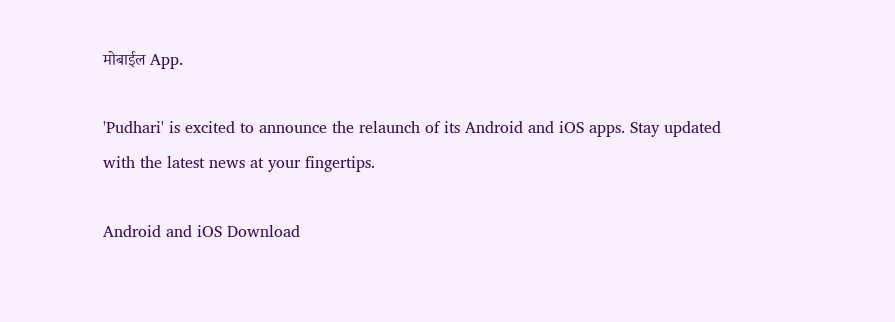मोबाईल App.

'Pudhari' is excited to announce the relaunch of its Android and iOS apps. Stay updated with the latest news at your fingertips.

Android and iOS Download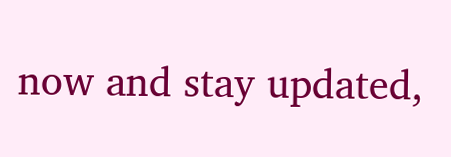now and stay updated,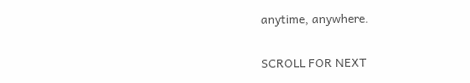anytime, anywhere.

SCROLL FOR NEXT